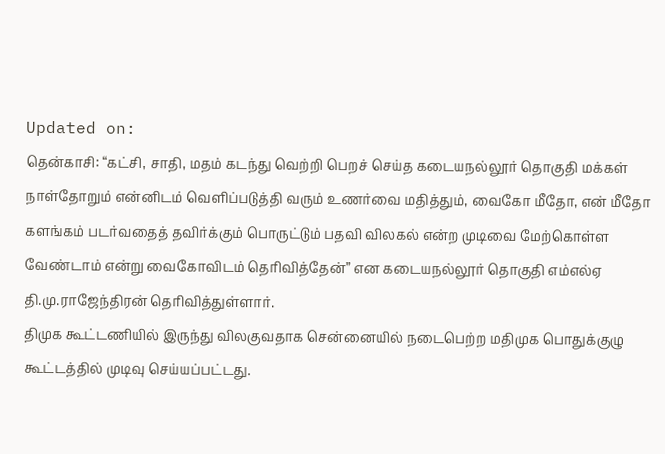Updated on:
தென்காசி: “கட்சி, சாதி, மதம் கடந்து வெற்றி பெறச் செய்த கடையநல்லூர் தொகுதி மக்கள் நாள்தோறும் என்னிடம் வெளிப்படுத்தி வரும் உணர்வை மதித்தும், வைகோ மீதோ, என் மீதோ களங்கம் படர்வதைத் தவிர்க்கும் பொருட்டும் பதவி விலகல் என்ற முடிவை மேற்கொள்ள வேண்டாம் என்று வைகோவிடம் தெரிவித்தேன்” என கடையநல்லூர் தொகுதி எம்எல்ஏ தி.மு.ராஜேந்திரன் தெரிவித்துள்ளார்.
திமுக கூட்டணியில் இருந்து விலகுவதாக சென்னையில் நடைபெற்ற மதிமுக பொதுக்குழு கூட்டத்தில் முடிவு செய்யப்பட்டது.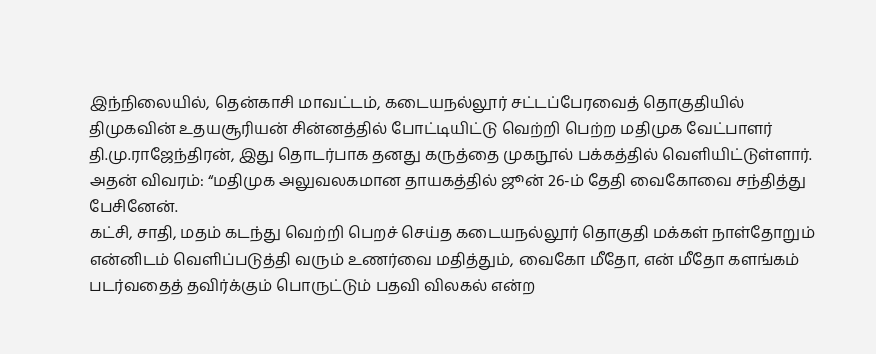இந்நிலையில், தென்காசி மாவட்டம், கடையநல்லூர் சட்டப்பேரவைத் தொகுதியில் திமுகவின் உதயசூரியன் சின்னத்தில் போட்டியிட்டு வெற்றி பெற்ற மதிமுக வேட்பாளர் தி.மு.ராஜேந்திரன், இது தொடர்பாக தனது கருத்தை முகநூல் பக்கத்தில் வெளியிட்டுள்ளார். அதன் விவரம்: “மதிமுக அலுவலகமான தாயகத்தில் ஜூன் 26-ம் தேதி வைகோவை சந்தித்து பேசினேன்.
கட்சி, சாதி, மதம் கடந்து வெற்றி பெறச் செய்த கடையநல்லூர் தொகுதி மக்கள் நாள்தோறும் என்னிடம் வெளிப்படுத்தி வரும் உணர்வை மதித்தும், வைகோ மீதோ, என் மீதோ களங்கம் படர்வதைத் தவிர்க்கும் பொருட்டும் பதவி விலகல் என்ற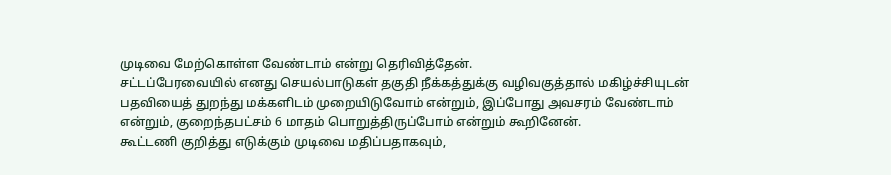முடிவை மேற்கொள்ள வேண்டாம் என்று தெரிவித்தேன்.
சட்டப்பேரவையில் எனது செயல்பாடுகள் தகுதி நீக்கத்துக்கு வழிவகுத்தால் மகிழ்ச்சியுடன் பதவியைத் துறந்து மக்களிடம் முறையிடுவோம் என்றும், இப்போது அவசரம் வேண்டாம் என்றும், குறைந்தபட்சம் 6 மாதம் பொறுத்திருப்போம் என்றும் கூறினேன்.
கூட்டணி குறித்து எடுக்கும் முடிவை மதிப்பதாகவும்,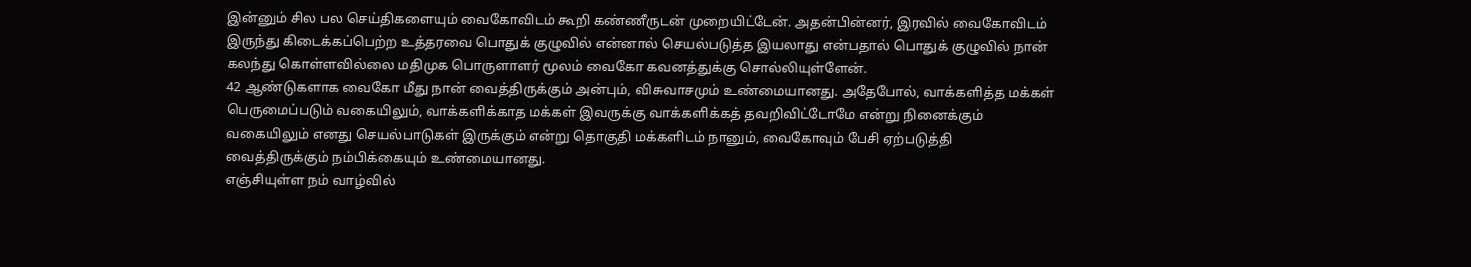இன்னும் சில பல செய்திகளையும் வைகோவிடம் கூறி கண்ணீருடன் முறையிட்டேன். அதன்பின்னர், இரவில் வைகோவிடம் இருந்து கிடைக்கப்பெற்ற உத்தரவை பொதுக் குழுவில் என்னால் செயல்படுத்த இயலாது என்பதால் பொதுக் குழுவில் நான் கலந்து கொள்ளவில்லை மதிமுக பொருளாளர் மூலம் வைகோ கவனத்துக்கு சொல்லியுள்ளேன்.
42 ஆண்டுகளாக வைகோ மீது நான் வைத்திருக்கும் அன்பும், விசுவாசமும் உண்மையானது. அதேபோல், வாக்களித்த மக்கள் பெருமைப்படும் வகையிலும், வாக்களிக்காத மக்கள் இவருக்கு வாக்களிக்கத் தவறிவிட்டோமே என்று நினைக்கும் வகையிலும் எனது செயல்பாடுகள் இருக்கும் என்று தொகுதி மக்களிடம் நானும், வைகோவும் பேசி ஏற்படுத்தி வைத்திருக்கும் நம்பிக்கையும் உண்மையானது.
எஞ்சியுள்ள நம் வாழ்வில்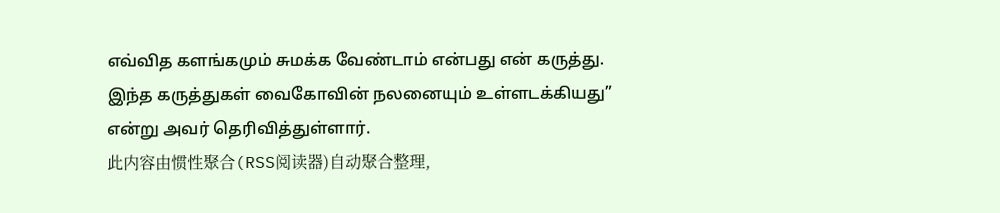எவ்வித களங்கமும் சுமக்க வேண்டாம் என்பது என் கருத்து. இந்த கருத்துகள் வைகோவின் நலனையும் உள்ளடக்கியது” என்று அவர் தெரிவித்துள்ளார்.
此内容由惯性聚合(RSS阅读器)自动聚合整理,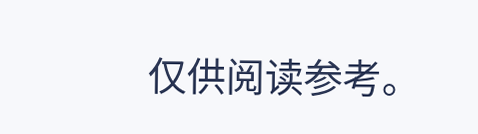仅供阅读参考。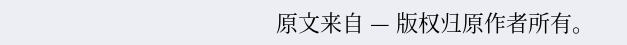原文来自 — 版权归原作者所有。